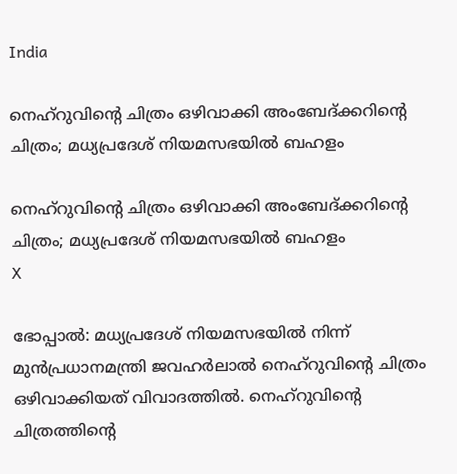India

നെഹ്‌റുവിന്റെ ചിത്രം ഒഴിവാക്കി അംബേദ്ക്കറിന്റെ ചിത്രം; മധ്യപ്രദേശ് നിയമസഭയില്‍ ബഹളം

നെഹ്‌റുവിന്റെ ചിത്രം ഒഴിവാക്കി അംബേദ്ക്കറിന്റെ ചിത്രം; മധ്യപ്രദേശ് നിയമസഭയില്‍ ബഹളം
X

ഭോപ്പാല്‍: മധ്യപ്രദേശ് നിയമസഭയില്‍ നിന്ന് മുന്‍പ്രധാനമന്ത്രി ജവഹര്‍ലാല്‍ നെഹ്റുവിന്റെ ചിത്രം ഒഴിവാക്കിയത് വിവാദത്തില്‍. നെഹ്റുവിന്റെ ചിത്രത്തിന്റെ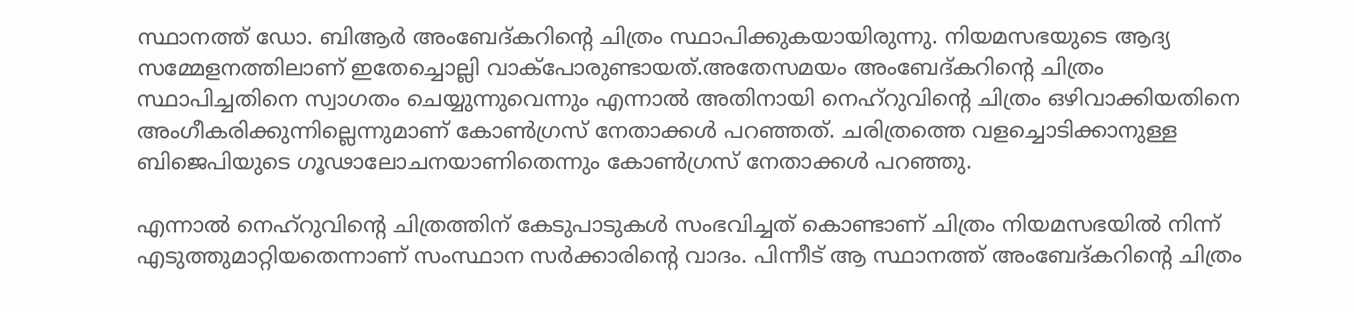സ്ഥാനത്ത് ഡോ. ബിആര്‍ അംബേദ്കറിന്റെ ചിത്രം സ്ഥാപിക്കുകയായിരുന്നു. നിയമസഭയുടെ ആദ്യ സമ്മേളനത്തിലാണ് ഇതേച്ചൊല്ലി വാക്പോരുണ്ടായത്.അതേസമയം അംബേദ്കറിന്റെ ചിത്രം സ്ഥാപിച്ചതിനെ സ്വാഗതം ചെയ്യുന്നുവെന്നും എന്നാല്‍ അതിനായി നെഹ്റുവിന്റെ ചിത്രം ഒഴിവാക്കിയതിനെ അംഗീകരിക്കുന്നില്ലെന്നുമാണ് കോണ്‍ഗ്രസ് നേതാക്കള്‍ പറഞ്ഞത്. ചരിത്രത്തെ വളച്ചൊടിക്കാനുള്ള ബിജെപിയുടെ ഗൂഢാലോചനയാണിതെന്നും കോണ്‍ഗ്രസ് നേതാക്കള്‍ പറഞ്ഞു.

എന്നാല്‍ നെഹ്റുവിന്റെ ചിത്രത്തിന് കേടുപാടുകള്‍ സംഭവിച്ചത് കൊണ്ടാണ് ചിത്രം നിയമസഭയില്‍ നിന്ന് എടുത്തുമാറ്റിയതെന്നാണ് സംസ്ഥാന സര്‍ക്കാരിന്റെ വാദം. പിന്നീട് ആ സ്ഥാനത്ത് അംബേദ്കറിന്റെ ചിത്രം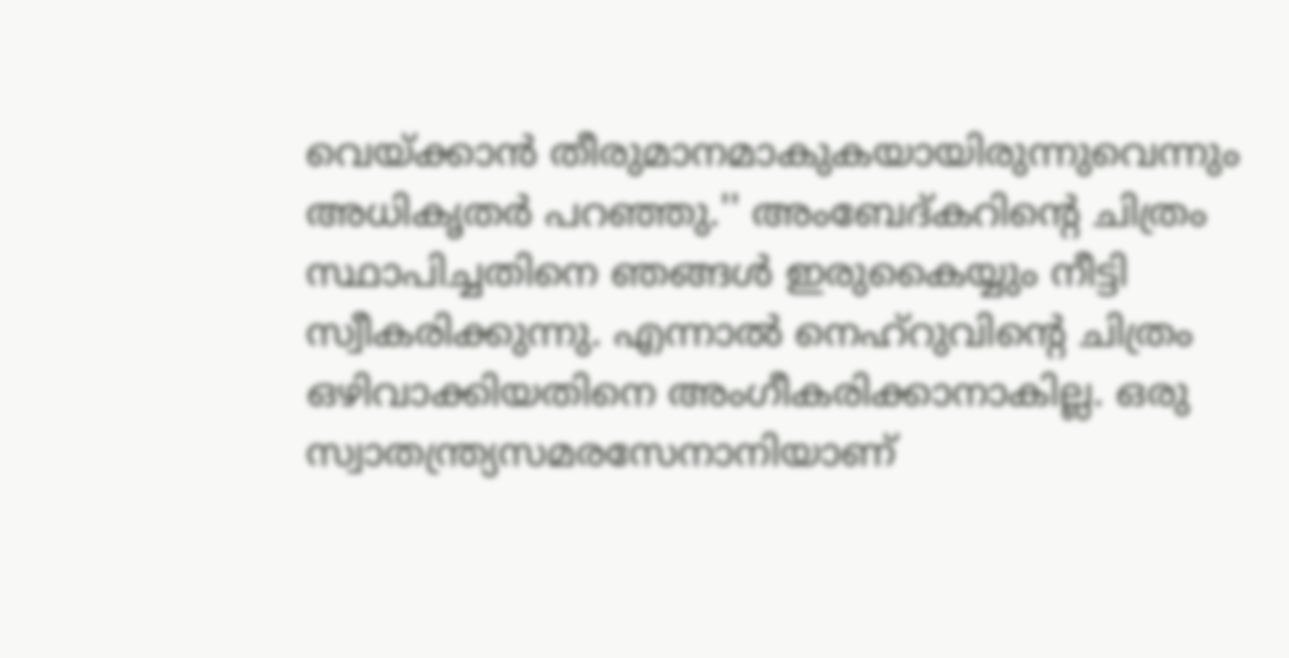വെയ്ക്കാന്‍ തീരുമാനമാകുകയായിരുന്നുവെന്നും അധികൃതര്‍ പറഞ്ഞു.'' അംബേദ്കറിന്റെ ചിത്രം സ്ഥാപിച്ചതിനെ ഞങ്ങള്‍ ഇരുകൈയ്യും നീട്ടി സ്വീകരിക്കുന്നു. എന്നാല്‍ നെഹ്റുവിന്റെ ചിത്രം ഒഴിവാക്കിയതിനെ അംഗീകരിക്കാനാകില്ല. ഒരു സ്വാതന്ത്ര്യസമരസേനാനിയാണ്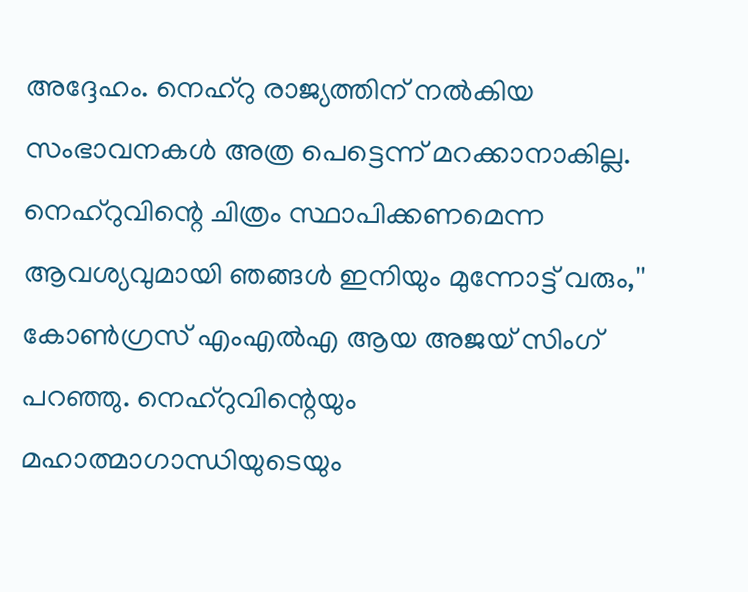അദ്ദേഹം. നെഹ്റു രാജ്യത്തിന് നല്‍കിയ സംഭാവനകള്‍ അത്ര പെട്ടെന്ന് മറക്കാനാകില്ല. നെഹ്റുവിന്റെ ചിത്രം സ്ഥാപിക്കണമെന്ന ആവശ്യവുമായി ഞങ്ങള്‍ ഇനിയും മുന്നോട്ട് വരും,'' കോണ്‍ഗ്രസ് എംഎല്‍എ ആയ അജയ് സിംഗ് പറഞ്ഞു. നെഹ്റുവിന്റെയും മഹാത്മാഗാന്ധിയുടെയും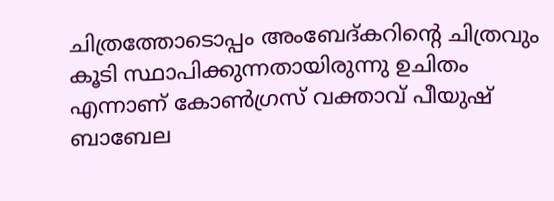ചിത്രത്തോടൊപ്പം അംബേദ്കറിന്റെ ചിത്രവും കൂടി സ്ഥാപിക്കുന്നതായിരുന്നു ഉചിതം എന്നാണ് കോണ്‍ഗ്രസ് വക്താവ് പീയുഷ് ബാബേല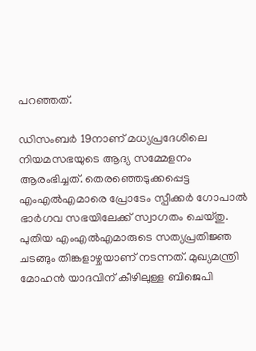പറഞ്ഞത്.

ഡിസംബര്‍ 19നാണ് മധ്യപ്രദേശിലെ നിയമസഭയുടെ ആദ്യ സമ്മേളനം ആരംഭിച്ചത്. തെരഞ്ഞെടുക്കപ്പെട്ട എംഎല്‍എമാരെ പ്രോടേം സ്പീക്കര്‍ ഗോപാല്‍ ഭാര്‍ഗവ സഭയിലേക്ക് സ്വാഗതം ചെയ്തു. പുതിയ എംഎല്‍എമാരുടെ സത്യപ്രതിജ്ഞ ചടങ്ങും തിങ്കളാഴ്ചയാണ് നടന്നത്. മുഖ്യമന്ത്രി മോഹന്‍ യാദവിന് കീഴിലുള്ള ബിജെപി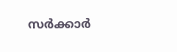സര്‍ക്കാര്‍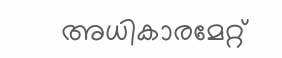അധികാരമേറ്റ്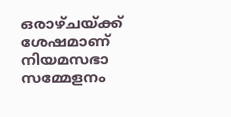ഒരാഴ്ചയ്ക്ക് ശേഷമാണ് നിയമസഭാ സമ്മേളനം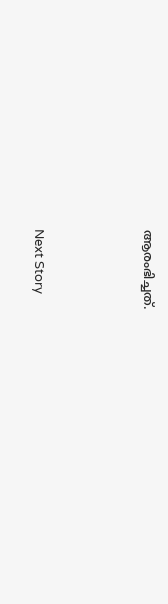ആരംഭിച്ചത്.





Next Story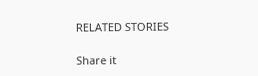RELATED STORIES

Share it